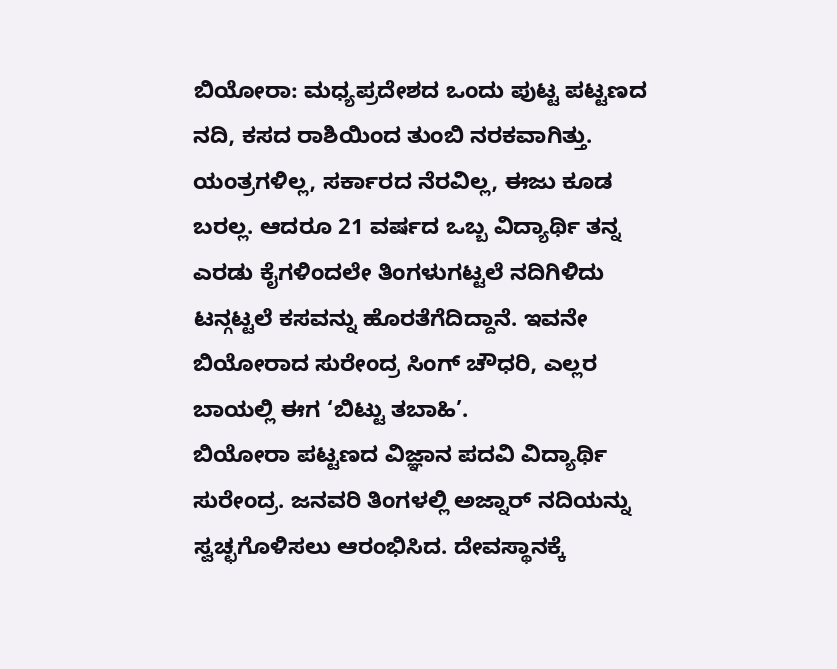ಬಿಯೋರಾ: ಮಧ್ಯಪ್ರದೇಶದ ಒಂದು ಪುಟ್ಟ ಪಟ್ಟಣದ ನದಿ, ಕಸದ ರಾಶಿಯಿಂದ ತುಂಬಿ ನರಕವಾಗಿತ್ತು. ಯಂತ್ರಗಳಿಲ್ಲ, ಸರ್ಕಾರದ ನೆರವಿಲ್ಲ, ಈಜು ಕೂಡ ಬರಲ್ಲ. ಆದರೂ 21 ವರ್ಷದ ಒಬ್ಬ ವಿದ್ಯಾರ್ಥಿ ತನ್ನ ಎರಡು ಕೈಗಳಿಂದಲೇ ತಿಂಗಳುಗಟ್ಟಲೆ ನದಿಗಿಳಿದು ಟನ್ಗಟ್ಟಲೆ ಕಸವನ್ನು ಹೊರತೆಗೆದಿದ್ದಾನೆ. ಇವನೇ ಬಿಯೋರಾದ ಸುರೇಂದ್ರ ಸಿಂಗ್ ಚೌಧರಿ, ಎಲ್ಲರ ಬಾಯಲ್ಲಿ ಈಗ ‘ಬಿಟ್ಟು ತಬಾಹಿ’.
ಬಿಯೋರಾ ಪಟ್ಟಣದ ವಿಜ್ಞಾನ ಪದವಿ ವಿದ್ಯಾರ್ಥಿ ಸುರೇಂದ್ರ. ಜನವರಿ ತಿಂಗಳಲ್ಲಿ ಅಜ್ನಾರ್ ನದಿಯನ್ನು ಸ್ವಚ್ಛಗೊಳಿಸಲು ಆರಂಭಿಸಿದ. ದೇವಸ್ಥಾನಕ್ಕೆ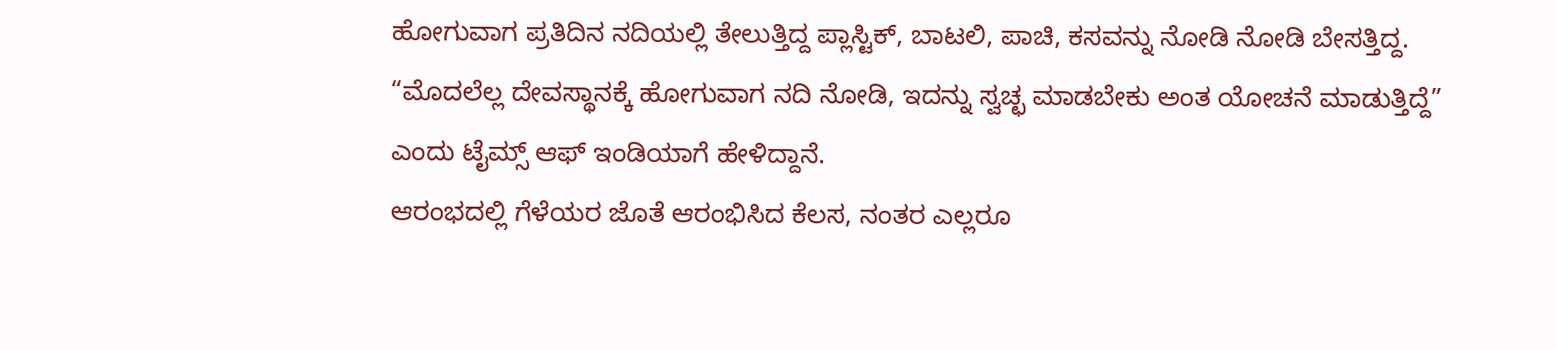ಹೋಗುವಾಗ ಪ್ರತಿದಿನ ನದಿಯಲ್ಲಿ ತೇಲುತ್ತಿದ್ದ ಪ್ಲಾಸ್ಟಿಕ್, ಬಾಟಲಿ, ಪಾಚಿ, ಕಸವನ್ನು ನೋಡಿ ನೋಡಿ ಬೇಸತ್ತಿದ್ದ. “ಮೊದಲೆಲ್ಲ ದೇವಸ್ಥಾನಕ್ಕೆ ಹೋಗುವಾಗ ನದಿ ನೋಡಿ, ಇದನ್ನು ಸ್ವಚ್ಛ ಮಾಡಬೇಕು ಅಂತ ಯೋಚನೆ ಮಾಡುತ್ತಿದ್ದೆ” ಎಂದು ಟೈಮ್ಸ್ ಆಫ್ ಇಂಡಿಯಾಗೆ ಹೇಳಿದ್ದಾನೆ.
ಆರಂಭದಲ್ಲಿ ಗೆಳೆಯರ ಜೊತೆ ಆರಂಭಿಸಿದ ಕೆಲಸ, ನಂತರ ಎಲ್ಲರೂ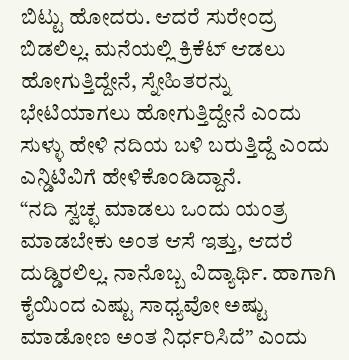ಬಿಟ್ಟು ಹೋದರು. ಆದರೆ ಸುರೇಂದ್ರ ಬಿಡಲಿಲ್ಲ. ಮನೆಯಲ್ಲಿ ಕ್ರಿಕೆಟ್ ಆಡಲು ಹೋಗುತ್ತಿದ್ದೇನೆ, ಸ್ನೇಹಿತರನ್ನು ಭೇಟಿಯಾಗಲು ಹೋಗುತ್ತಿದ್ದೇನೆ ಎಂದು ಸುಳ್ಳು ಹೇಳಿ ನದಿಯ ಬಳಿ ಬರುತ್ತಿದ್ದೆ ಎಂದು ಎನ್ಡಿಟಿವಿಗೆ ಹೇಳಿಕೊಂಡಿದ್ದಾನೆ.
“ನದಿ ಸ್ವಚ್ಛ ಮಾಡಲು ಒಂದು ಯಂತ್ರ ಮಾಡಬೇಕು ಅಂತ ಆಸೆ ಇತ್ತು, ಆದರೆ ದುಡ್ಡಿರಲಿಲ್ಲ. ನಾನೊಬ್ಬ ವಿದ್ಯಾರ್ಥಿ. ಹಾಗಾಗಿ ಕೈಯಿಂದ ಎಷ್ಟು ಸಾಧ್ಯವೋ ಅಷ್ಟು ಮಾಡೋಣ ಅಂತ ನಿರ್ಧರಿಸಿದೆ” ಎಂದು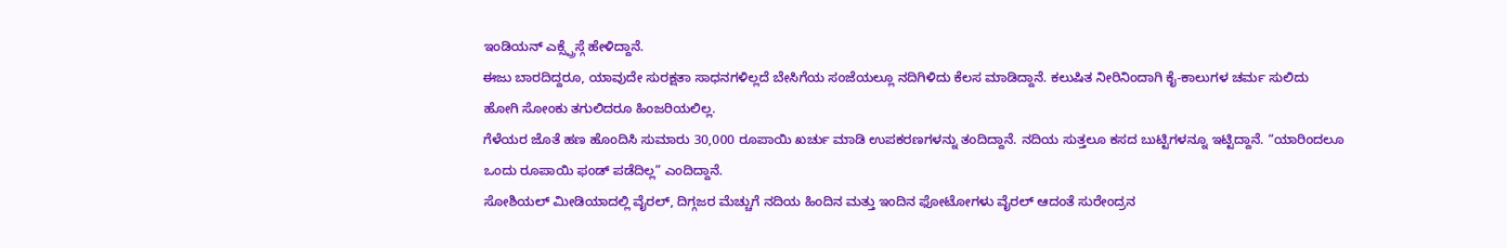ಇಂಡಿಯನ್ ಎಕ್ಸ್ಪ್ರೆಸ್ಗೆ ಹೇಳಿದ್ದಾನೆ.
ಈಜು ಬಾರದಿದ್ದರೂ, ಯಾವುದೇ ಸುರಕ್ಷತಾ ಸಾಧನಗಳಿಲ್ಲದೆ ಬೇಸಿಗೆಯ ಸಂಜೆಯಲ್ಲೂ ನದಿಗಿಳಿದು ಕೆಲಸ ಮಾಡಿದ್ದಾನೆ. ಕಲುಷಿತ ನೀರಿನಿಂದಾಗಿ ಕೈ-ಕಾಲುಗಳ ಚರ್ಮ ಸುಲಿದು ಹೋಗಿ ಸೋಂಕು ತಗುಲಿದರೂ ಹಿಂಜರಿಯಲಿಲ್ಲ.
ಗೆಳೆಯರ ಜೊತೆ ಹಣ ಹೊಂದಿಸಿ ಸುಮಾರು 30,000 ರೂಪಾಯಿ ಖರ್ಚು ಮಾಡಿ ಉಪಕರಣಗಳನ್ನು ತಂದಿದ್ದಾನೆ. ನದಿಯ ಸುತ್ತಲೂ ಕಸದ ಬುಟ್ಟಿಗಳನ್ನೂ ಇಟ್ಟಿದ್ದಾನೆ. “ಯಾರಿಂದಲೂ ಒಂದು ರೂಪಾಯಿ ಫಂಡ್ ಪಡೆದಿಲ್ಲ” ಎಂದಿದ್ದಾನೆ.
ಸೋಶಿಯಲ್ ಮೀಡಿಯಾದಲ್ಲಿ ವೈರಲ್, ದಿಗ್ಗಜರ ಮೆಚ್ಚುಗೆ ನದಿಯ ಹಿಂದಿನ ಮತ್ತು ಇಂದಿನ ಫೋಟೋಗಳು ವೈರಲ್ ಆದಂತೆ ಸುರೇಂದ್ರನ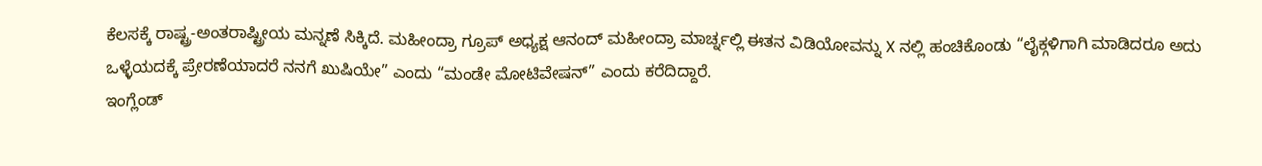ಕೆಲಸಕ್ಕೆ ರಾಷ್ಟ್ರ-ಅಂತರಾಷ್ಟ್ರೀಯ ಮನ್ನಣೆ ಸಿಕ್ಕಿದೆ. ಮಹೀಂದ್ರಾ ಗ್ರೂಪ್ ಅಧ್ಯಕ್ಷ ಆನಂದ್ ಮಹೀಂದ್ರಾ ಮಾರ್ಚ್ನಲ್ಲಿ ಈತನ ವಿಡಿಯೋವನ್ನು X ನಲ್ಲಿ ಹಂಚಿಕೊಂಡು “ಲೈಕ್ಗಳಿಗಾಗಿ ಮಾಡಿದರೂ ಅದು ಒಳ್ಳೆಯದಕ್ಕೆ ಪ್ರೇರಣೆಯಾದರೆ ನನಗೆ ಖುಷಿಯೇ” ಎಂದು “ಮಂಡೇ ಮೋಟಿವೇಷನ್” ಎಂದು ಕರೆದಿದ್ದಾರೆ.
ಇಂಗ್ಲೆಂಡ್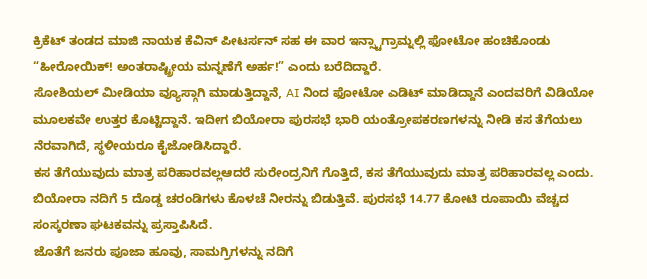ಕ್ರಿಕೆಟ್ ತಂಡದ ಮಾಜಿ ನಾಯಕ ಕೆವಿನ್ ಪೀಟರ್ಸನ್ ಸಹ ಈ ವಾರ ಇನ್ಸ್ಟಾಗ್ರಾಮ್ನಲ್ಲಿ ಫೋಟೋ ಹಂಚಿಕೊಂಡು “ಹೀರೋಯಿಕ್! ಅಂತರಾಷ್ಟ್ರೀಯ ಮನ್ನಣೆಗೆ ಅರ್ಹ!” ಎಂದು ಬರೆದಿದ್ದಾರೆ.
ಸೋಶಿಯಲ್ ಮೀಡಿಯಾ ವ್ಯೂಸ್ಗಾಗಿ ಮಾಡುತ್ತಿದ್ದಾನೆ, AI ನಿಂದ ಫೋಟೋ ಎಡಿಟ್ ಮಾಡಿದ್ದಾನೆ ಎಂದವರಿಗೆ ವಿಡಿಯೋ ಮೂಲಕವೇ ಉತ್ತರ ಕೊಟ್ಟಿದ್ದಾನೆ. ಇದೀಗ ಬಿಯೋರಾ ಪುರಸಭೆ ಭಾರಿ ಯಂತ್ರೋಪಕರಣಗಳನ್ನು ನೀಡಿ ಕಸ ತೆಗೆಯಲು ನೆರವಾಗಿದೆ, ಸ್ಥಳೀಯರೂ ಕೈಜೋಡಿಸಿದ್ದಾರೆ.
ಕಸ ತೆಗೆಯುವುದು ಮಾತ್ರ ಪರಿಹಾರವಲ್ಲಆದರೆ ಸುರೇಂದ್ರನಿಗೆ ಗೊತ್ತಿದೆ, ಕಸ ತೆಗೆಯುವುದು ಮಾತ್ರ ಪರಿಹಾರವಲ್ಲ ಎಂದು. ಬಿಯೋರಾ ನದಿಗೆ 5 ದೊಡ್ಡ ಚರಂಡಿಗಳು ಕೊಳಚೆ ನೀರನ್ನು ಬಿಡುತ್ತಿವೆ. ಪುರಸಭೆ 14.77 ಕೋಟಿ ರೂಪಾಯಿ ವೆಚ್ಚದ ಸಂಸ್ಕರಣಾ ಘಟಕವನ್ನು ಪ್ರಸ್ತಾಪಿಸಿದೆ.
ಜೊತೆಗೆ ಜನರು ಪೂಜಾ ಹೂವು, ಸಾಮಗ್ರಿಗಳನ್ನು ನದಿಗೆ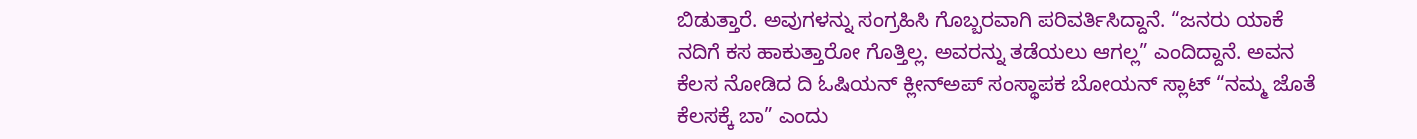ಬಿಡುತ್ತಾರೆ. ಅವುಗಳನ್ನು ಸಂಗ್ರಹಿಸಿ ಗೊಬ್ಬರವಾಗಿ ಪರಿವರ್ತಿಸಿದ್ದಾನೆ. “ಜನರು ಯಾಕೆ ನದಿಗೆ ಕಸ ಹಾಕುತ್ತಾರೋ ಗೊತ್ತಿಲ್ಲ. ಅವರನ್ನು ತಡೆಯಲು ಆಗಲ್ಲ” ಎಂದಿದ್ದಾನೆ. ಅವನ ಕೆಲಸ ನೋಡಿದ ದಿ ಓಷಿಯನ್ ಕ್ಲೀನ್ಅಪ್ ಸಂಸ್ಥಾಪಕ ಬೋಯನ್ ಸ್ಲಾಟ್ “ನಮ್ಮ ಜೊತೆ ಕೆಲಸಕ್ಕೆ ಬಾ” ಎಂದು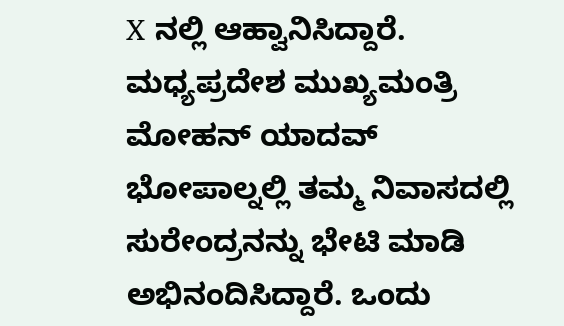X ನಲ್ಲಿ ಆಹ್ವಾನಿಸಿದ್ದಾರೆ. ಮಧ್ಯಪ್ರದೇಶ ಮುಖ್ಯಮಂತ್ರಿ ಮೋಹನ್ ಯಾದವ್ ಭೋಪಾಲ್ನಲ್ಲಿ ತಮ್ಮ ನಿವಾಸದಲ್ಲಿ ಸುರೇಂದ್ರನನ್ನು ಭೇಟಿ ಮಾಡಿ ಅಭಿನಂದಿಸಿದ್ದಾರೆ. ಒಂದು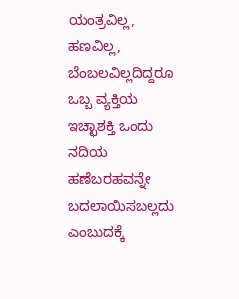ಯಂತ್ರವಿಲ್ಲ, ಹಣವಿಲ್ಲ, ಬೆಂಬಲವಿಲ್ಲದಿದ್ದರೂ ಒಬ್ಬ ವ್ಯಕ್ತಿಯ ಇಚ್ಛಾಶಕ್ತಿ ಒಂದು ನದಿಯ ಹಣೆಬರಹವನ್ನೇ ಬದಲಾಯಿಸಬಲ್ಲದು ಎಂಬುದಕ್ಕೆ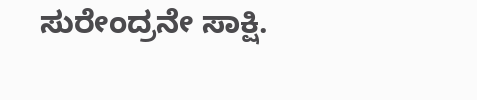ಸುರೇಂದ್ರನೇ ಸಾಕ್ಷಿ.